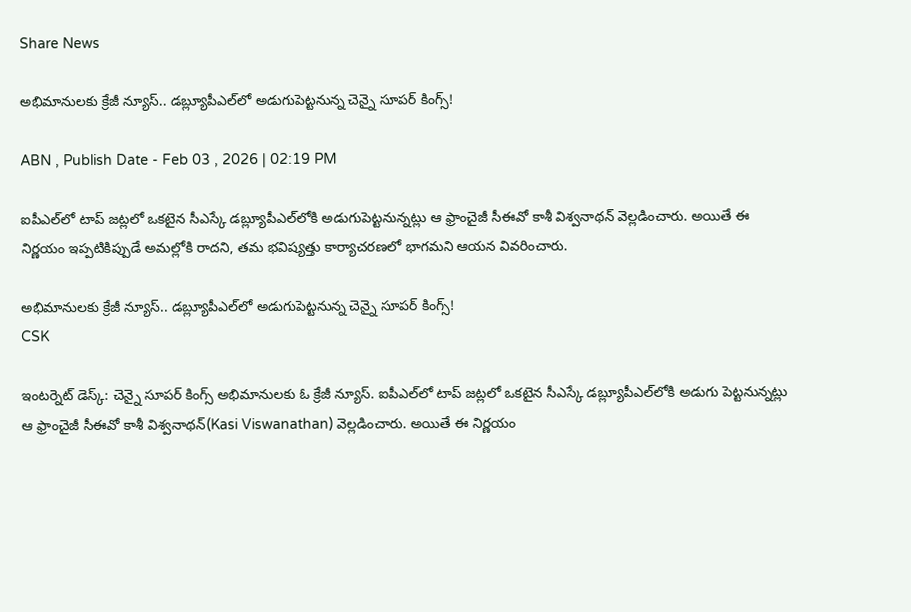Share News

అభిమానులకు క్రేజీ న్యూస్.. డబ్ల్యూపీఎల్‌లో అడుగుపెట్టనున్న చెన్నై సూపర్ కింగ్స్!

ABN , Publish Date - Feb 03 , 2026 | 02:19 PM

ఐపీఎల్‌లో టాప్ జట్లలో ఒకటైన సీఎస్కే డబ్ల్యూపీఎల్‌లోకి అడుగుపెట్టనున్నట్లు ఆ ఫ్రాంచైజీ సీఈవో కాశీ విశ్వనాథన్ వెల్లడించారు. అయితే ఈ నిర్ణయం ఇప్పటికిప్పుడే అమల్లోకి రాదని, తమ భవిష్యత్తు కార్యాచరణలో భాగమని ఆయన వివరించారు.

అభిమానులకు క్రేజీ న్యూస్.. డబ్ల్యూపీఎల్‌లో అడుగుపెట్టనున్న చెన్నై సూపర్ కింగ్స్!
CSK

ఇంటర్నెట్ డెస్క్: చెన్నై సూపర్ కింగ్స్ అభిమానులకు ఓ క్రేజీ న్యూస్. ఐపీఎల్‌లో టాప్ జట్లలో ఒకటైన సీఎస్కే డబ్ల్యూపీఎల్‌లోకి అడుగు పెట్టనున్నట్లు ఆ ఫ్రాంచైజీ సీఈవో కాశీ విశ్వనాథన్(Kasi Viswanathan) వెల్లడించారు. అయితే ఈ నిర్ణయం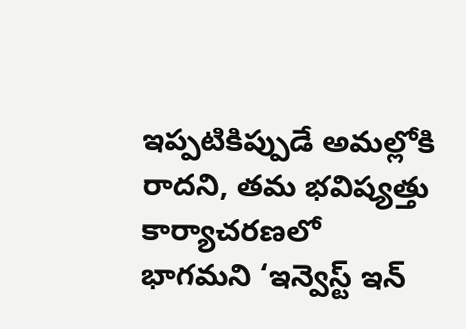ఇప్పటికిప్పుడే అమల్లోకి రాదని, తమ భవిష్యత్తు కార్యాచరణలో భాగమని ‘ఇన్వెస్ట్ ఇన్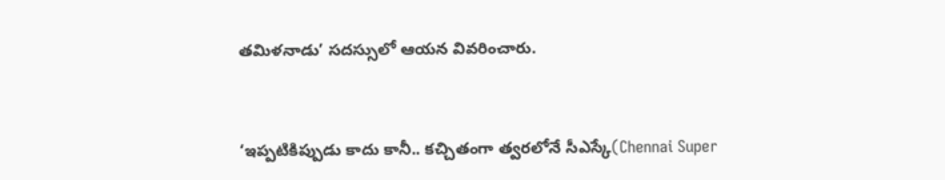తమిళనాడు’ సదస్సులో ఆయన వివరించారు.


‘ఇప్పటికిప్పుడు కాదు కానీ.. కచ్చితంగా త్వరలోనే సీఎస్కే(Chennai Super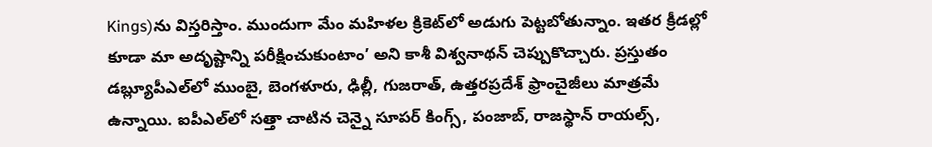Kings)ను విస్తరిస్తాం. ముందుగా మేం మహిళల క్రికెట్‌లో అడుగు పెట్టబోతున్నాం. ఇతర క్రీడల్లో కూడా మా అదృష్టాన్ని పరీక్షించుకుంటాం’ అని కాశీ విశ్వనాథన్ చెప్పుకొచ్చారు. ప్రస్తుతం డబ్ల్యూపీఎల్‌లో ముంబై, బెంగళూరు, ఢిల్లీ, గుజరాత్, ఉత్తరప్రదేశ్ ఫ్రాంచైజీలు మాత్రమే ఉన్నాయి. ఐపీఎల్‌లో సత్తా చాటిన చెన్నై సూపర్ కింగ్స్, పంజాబ్, రాజస్థాన్ రాయల్స్,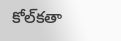కోల్‌కతా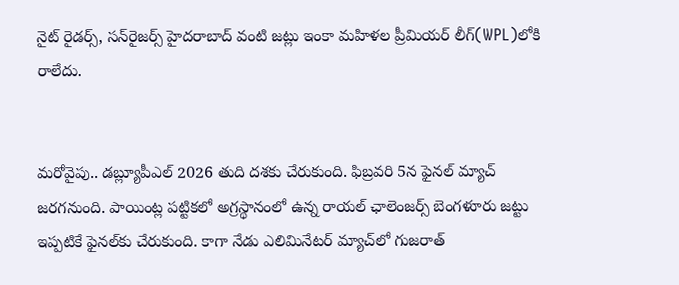నైట్ రైడర్స్, సన్‌రైజర్స్ హైదరాబాద్ వంటి జట్లు ఇంకా మహిళల ప్రీమియర్ లీగ్‌(WPL)లోకి రాలేదు.


మరోవైపు.. డబ్ల్యూపీఎల్ 2026 తుది దశకు చేరుకుంది. ఫిబ్రవరి 5న ఫైనల్‌ మ్యాచ్ జరగనుంది. పాయింట్ల పట్టికలో అగ్రస్థానంలో ఉన్న రాయల్ ఛాలెంజర్స్ బెంగళూరు జట్టు ఇప్పటికే ఫైనల్‌కు చేరుకుంది. కాగా నేడు ఎలిమినేటర్ మ్యాచ్‌లో గుజరాత్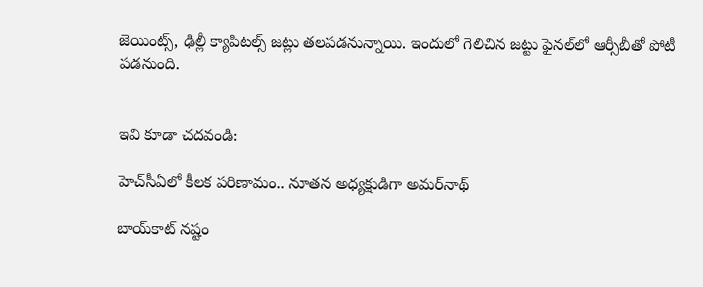జెయింట్స్, ఢిల్లీ క్యాపిటల్స్ జట్లు తలపడనున్నాయి. ఇందులో గెలిచిన జట్టు ఫైనల్‌లో ఆర్సీబీతో పోటీ పడనుంది.


ఇవి కూడా చదవండి:

హెచ్‌సీఏలో కీలక పరిణామం.. నూతన అధ్యక్షుడిగా అమర్‌నాథ్‌

బాయ్‌కాట్‌ నష్టం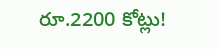రూ.2200 కోట్లు!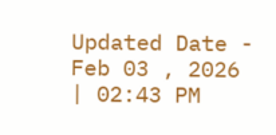Updated Date - Feb 03 , 2026 | 02:43 PM